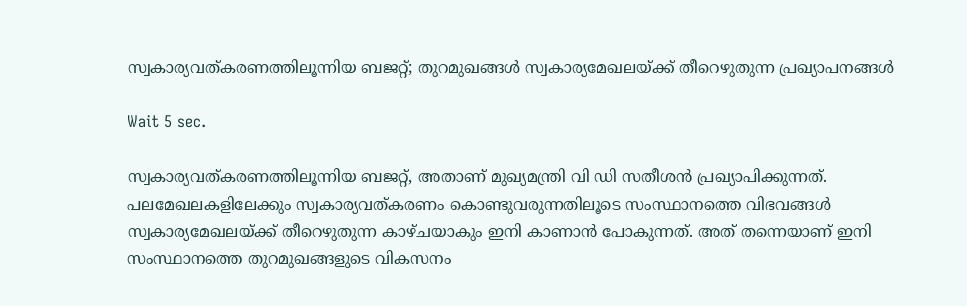സ്വകാര്യവത്കരണത്തിലൂന്നിയ ബജറ്റ്; തുറമുഖങ്ങൾ സ്വകാര്യമേഖലയ്ക്ക് തീറെഴുതുന്ന പ്രഖ്യാപനങ്ങൾ

Wait 5 sec.

സ്വകാര്യവത്കരണത്തിലൂന്നിയ ബജറ്റ്, അതാണ് മുഖ്യമന്ത്രി വി ഡി സതീശൻ പ്രഖ്യാപിക്കുന്നത്. പലമേഖലകളിലേക്കും സ്വകാര്യവത്കരണം കൊണ്ടുവരുന്നതിലൂടെ സംസ്ഥാനത്തെ വിഭവങ്ങൾ സ്വകാര്യമേഖലയ്ക്ക് തീറെഴുതുന്ന കാഴ്ചയാകും ഇനി കാണാൻ പോകുന്നത്. അത് തന്നെയാണ് ഇനി സംസ്ഥാനത്തെ തുറമുഖങ്ങളുടെ വികസനം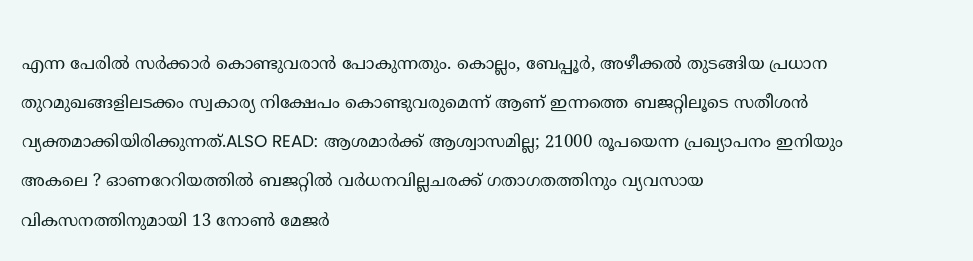എന്ന പേരിൽ സർക്കാർ കൊണ്ടുവരാൻ പോകുന്നതും. കൊല്ലം, ബേപ്പൂർ, അഴീക്കൽ തുടങ്ങിയ പ്രധാന തുറമുഖങ്ങളിലടക്കം സ്വകാര്യ നിക്ഷേപം കൊണ്ടുവരുമെന്ന് ആണ് ഇന്നത്തെ ബജറ്റിലൂടെ സതീശൻ വ്യക്തമാക്കിയിരിക്കുന്നത്.ALSO READ: ആശമാർക്ക് ആശ്വാസമില്ല; 21000 രൂപയെന്ന പ്രഖ്യാപനം ഇനിയും അകലെ ? ഓണറേറിയത്തിൽ ബജറ്റിൽ വർധനവില്ലചരക്ക് ഗതാഗതത്തിനും വ്യവസായ വികസനത്തിനുമായി 13 നോൺ മേജർ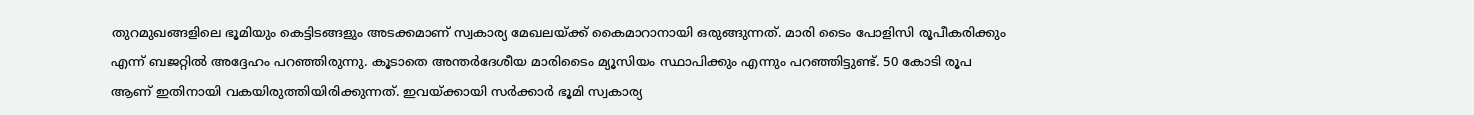തുറമുഖങ്ങളിലെ ഭൂമിയും കെട്ടിടങ്ങളും അടക്കമാണ് സ്വകാര്യ മേഖലയ്ക്ക് കൈമാറാനായി ഒരുങ്ങുന്നത്. മാരി ടൈം പോളിസി രൂപീകരിക്കും എന്ന് ബജറ്റിൽ അദ്ദേഹം പറഞ്ഞിരുന്നു. കൂടാതെ അന്തർദേശീയ മാരിടൈം മ്യൂസിയം സ്ഥാപിക്കും എന്നും പറഞ്ഞിട്ടുണ്ട്. 50 കോടി രൂപ ആണ് ഇതിനായി വകയിരുത്തിയിരിക്കുന്നത്. ഇവയ്ക്കായി സർക്കാർ ഭൂമി സ്വകാര്യ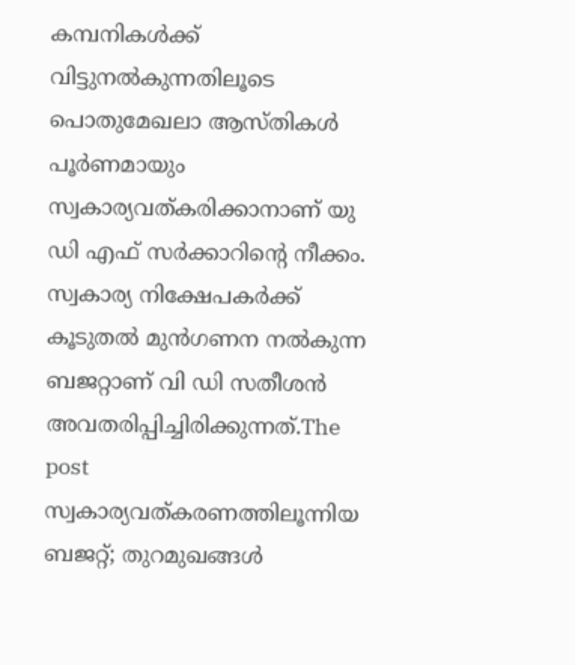കമ്പനികൾക്ക് വിട്ടുനൽകുന്നതിലൂടെ പൊതുമേഖലാ ആസ്തികൾ പൂർണമായും സ്വകാര്യവത്കരിക്കാനാണ് യു ഡി എഫ് സർക്കാറിന്റെ നീക്കം. സ്വകാര്യ നിക്ഷേപകർക്ക് കൂടുതൽ മുൻഗണന നൽകുന്ന ബജറ്റാണ് വി ഡി സതീശൻ അവതരിപ്പിച്ചിരിക്കുന്നത്.The post സ്വകാര്യവത്കരണത്തിലൂന്നിയ ബജറ്റ്; തുറമുഖങ്ങൾ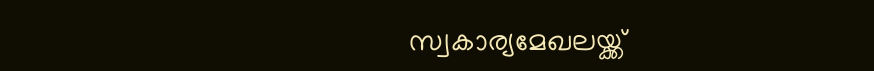സ്വകാര്യമേഖലയ്ക്ക്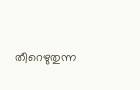തീറെഴുതുന്ന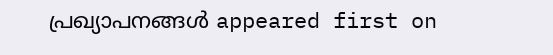പ്രഖ്യാപനങ്ങൾ appeared first on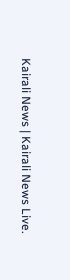Kairali News | Kairali News Live.